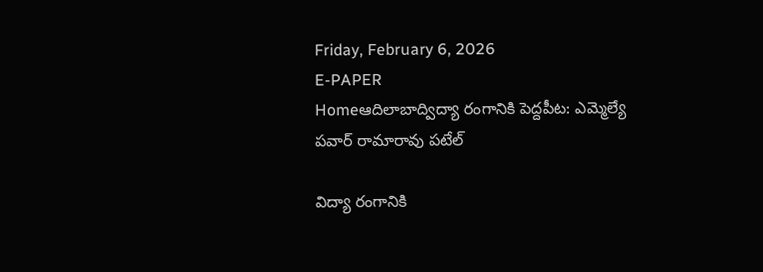Friday, February 6, 2026
E-PAPER
Homeఆదిలాబాద్విద్యా రంగానికి పెద్దపీట: ఎమ్మెల్యే పవార్ రామారావు పటేల్

విద్యా రంగానికి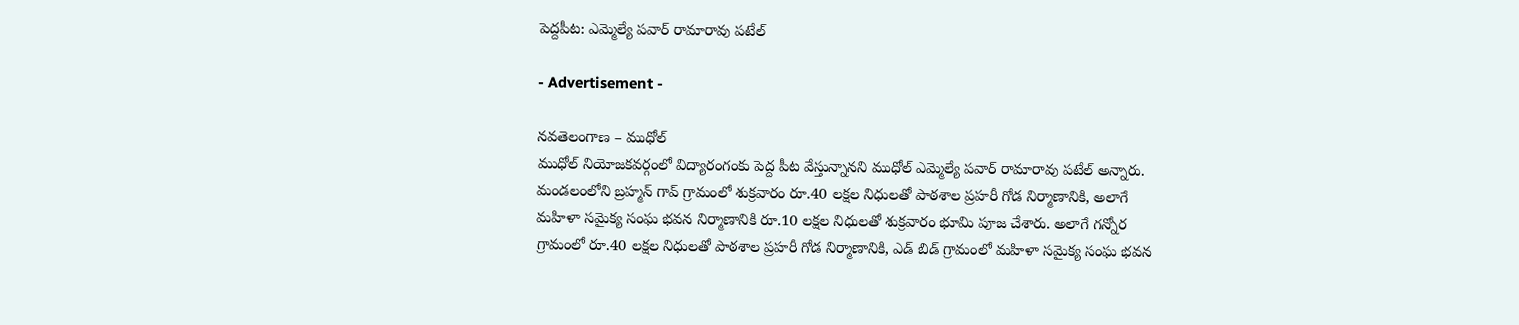పెద్దపీట: ఎమ్మెల్యే పవార్ రామారావు పటేల్

- Advertisement -

నవతెలంగాణ – ముధోల్
ముధోల్ నియోజకవర్గంలో విద్యారంగంకు పెద్ద పీట వేస్తున్నానని ముధోల్ ఎమ్మెల్యే పవార్ రామారావు పటేల్ అన్నారు. మండలంలోని బ్రహ్మన్ గావ్ గ్రామంలో శుక్రవారం రూ.40 లక్షల నిధులతో పాఠశాల ప్రహరీ గోడ నిర్మాణానికి, అలాగే మహిళా సమైక్య సంఘ భవన నిర్మాణానికి రూ.10 లక్షల నిధులతో శుక్రవారం భూమి పూజ చేశారు. అలాగే గన్నోర గ్రామంలో రూ.40 లక్షల నిధులతో పాఠశాల ప్రహరీ గోడ నిర్మాణానికి, ఎడ్ బిడ్ గ్రామంలో మహిళా సమైక్య సంఘ భవన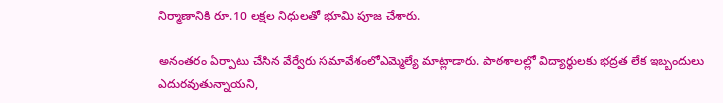నిర్మాణానికి రూ.10 లక్షల నిధులతో భూమి పూజ చేశారు.

అనంతరం ఏర్పాటు చేసిన వేర్వేరు సమావేశంలోఎమ్మెల్యే మాట్లాడారు. పాఠశాలల్లో విద్యార్థులకు భద్రత లేక ఇబ్బందులు ఎదురవుతున్నాయని,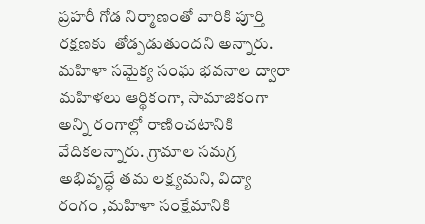ప్రహరీ గోడ నిర్మాణంతో వారికి పూర్తి రక్షణకు  తోడ్పడుతుందని అన్నారు. మహిళా సమైక్య సంఘ భవనాల ద్వారా మహిళలు ఆర్థికంగా, సామాజికంగా అన్ని రంగాల్లో రాణించటానికి వేదికలన్నారు. గ్రామాల సమగ్ర అభివృద్ధే తమ లక్ష్యమని, విద్యా రంగం ,మహిళా సంక్షేమానికి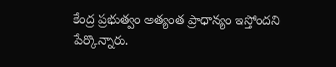కేంద్ర ప్రభుత్వం అత్యంత ప్రాధాన్యం ఇస్తోందని పేర్కొన్నారు.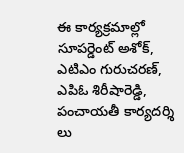ఈ కార్యక్రమాల్లో సూపర్డెంట్ అశోక్, ఎటిఎం గురుచరణ్, ఎపిఓ శిరీషారెడ్డి, పంచాయతీ కార్యదర్శి లు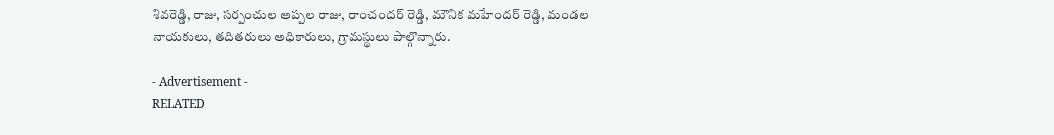శివరెడ్డి, రాజు, సర్పంచుల అప్పల రాజు, రాంచందర్ రెడ్డి, మౌనిక మహేందర్ రెడ్డి, మండల నాయకులు, తదితరులు అధికారులు, గ్రామస్థులు పాల్గొన్నారు.

- Advertisement -
RELATED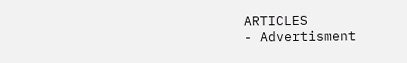ARTICLES
- Advertisment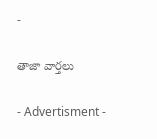-

తాజా వార్తలు

- Advertisment -